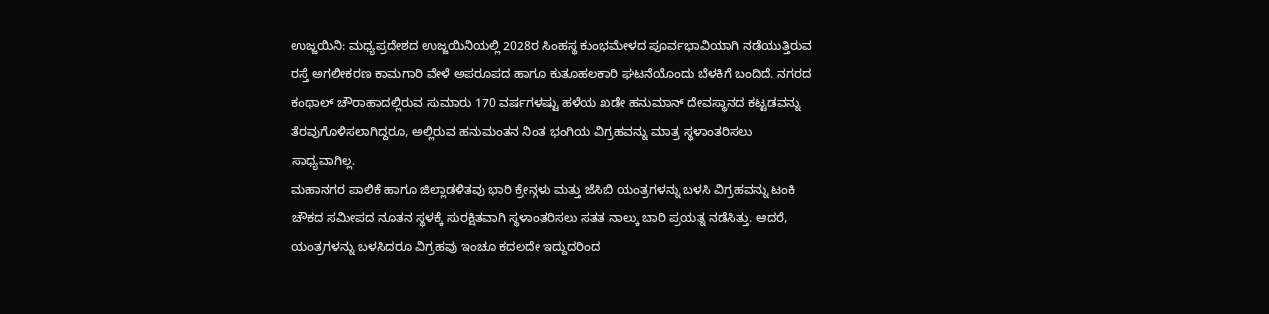ಉಜ್ಜಯಿನಿ: ಮಧ್ಯಪ್ರದೇಶದ ಉಜ್ಜಯಿನಿಯಲ್ಲಿ 2028ರ ಸಿಂಹಸ್ಥ ಕುಂಭಮೇಳದ ಪೂರ್ವಭಾವಿಯಾಗಿ ನಡೆಯುತ್ತಿರುವ ರಸ್ತೆ ಅಗಲೀಕರಣ ಕಾಮಗಾರಿ ವೇಳೆ ಅಪರೂಪದ ಹಾಗೂ ಕುತೂಹಲಕಾರಿ ಘಟನೆಯೊಂದು ಬೆಳಕಿಗೆ ಬಂದಿದೆ. ನಗರದ ಕಂಥಾಲ್ ಚೌರಾಹಾದಲ್ಲಿರುವ ಸುಮಾರು 170 ವರ್ಷಗಳಷ್ಟು ಹಳೆಯ ಖಡೇ ಹನುಮಾನ್ ದೇವಸ್ಥಾನದ ಕಟ್ಟಡವನ್ನು ತೆರವುಗೊಳಿಸಲಾಗಿದ್ದರೂ, ಅಲ್ಲಿರುವ ಹನುಮಂತನ ನಿಂತ ಭಂಗಿಯ ವಿಗ್ರಹವನ್ನು ಮಾತ್ರ ಸ್ಥಳಾಂತರಿಸಲು ಸಾಧ್ಯವಾಗಿಲ್ಲ.
ಮಹಾನಗರ ಪಾಲಿಕೆ ಹಾಗೂ ಜಿಲ್ಲಾಡಳಿತವು ಭಾರಿ ಕ್ರೇನ್ಗಳು ಮತ್ತು ಜೆಸಿಬಿ ಯಂತ್ರಗಳನ್ನು ಬಳಸಿ ವಿಗ್ರಹವನ್ನು ಟಂಕಿ ಚೌಕದ ಸಮೀಪದ ನೂತನ ಸ್ಥಳಕ್ಕೆ ಸುರಕ್ಷಿತವಾಗಿ ಸ್ಥಳಾಂತರಿಸಲು ಸತತ ನಾಲ್ಕು ಬಾರಿ ಪ್ರಯತ್ನ ನಡೆಸಿತ್ತು. ಆದರೆ, ಯಂತ್ರಗಳನ್ನು ಬಳಸಿದರೂ ವಿಗ್ರಹವು ಇಂಚೂ ಕದಲದೇ ಇದ್ದುದರಿಂದ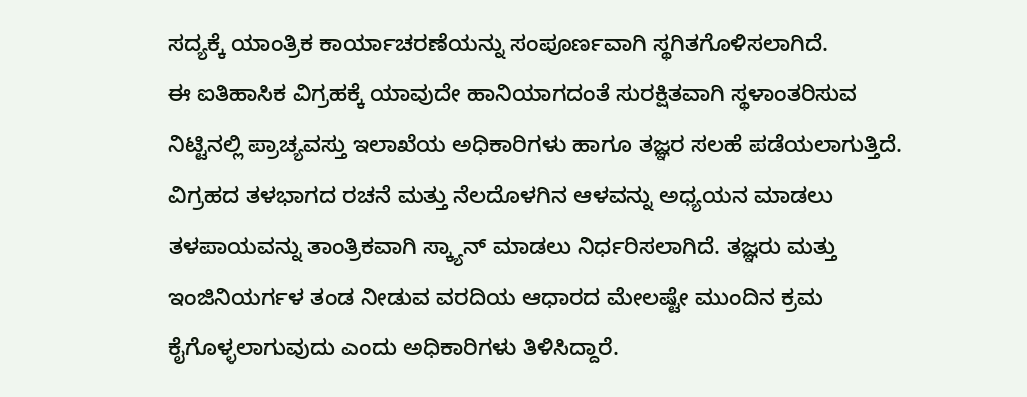ಸದ್ಯಕ್ಕೆ ಯಾಂತ್ರಿಕ ಕಾರ್ಯಾಚರಣೆಯನ್ನು ಸಂಪೂರ್ಣವಾಗಿ ಸ್ಥಗಿತಗೊಳಿಸಲಾಗಿದೆ.
ಈ ಐತಿಹಾಸಿಕ ವಿಗ್ರಹಕ್ಕೆ ಯಾವುದೇ ಹಾನಿಯಾಗದಂತೆ ಸುರಕ್ಷಿತವಾಗಿ ಸ್ಥಳಾಂತರಿಸುವ ನಿಟ್ಟಿನಲ್ಲಿ ಪ್ರಾಚ್ಯವಸ್ತು ಇಲಾಖೆಯ ಅಧಿಕಾರಿಗಳು ಹಾಗೂ ತಜ್ಞರ ಸಲಹೆ ಪಡೆಯಲಾಗುತ್ತಿದೆ. ವಿಗ್ರಹದ ತಳಭಾಗದ ರಚನೆ ಮತ್ತು ನೆಲದೊಳಗಿನ ಆಳವನ್ನು ಅಧ್ಯಯನ ಮಾಡಲು ತಳಪಾಯವನ್ನು ತಾಂತ್ರಿಕವಾಗಿ ಸ್ಕ್ಯಾನ್ ಮಾಡಲು ನಿರ್ಧರಿಸಲಾಗಿದೆ. ತಜ್ಞರು ಮತ್ತು ಇಂಜಿನಿಯರ್ಗಳ ತಂಡ ನೀಡುವ ವರದಿಯ ಆಧಾರದ ಮೇಲಷ್ಟೇ ಮುಂದಿನ ಕ್ರಮ ಕೈಗೊಳ್ಳಲಾಗುವುದು ಎಂದು ಅಧಿಕಾರಿಗಳು ತಿಳಿಸಿದ್ದಾರೆ.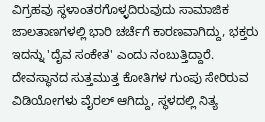ವಿಗ್ರಹವು ಸ್ಥಳಾಂತರಗೊಳ್ಳದಿರುವುದು ಸಾಮಾಜಿಕ ಜಾಲತಾಣಗಳಲ್ಲಿ ಭಾರಿ ಚರ್ಚೆಗೆ ಕಾರಣವಾಗಿದ್ದು, ಭಕ್ತರು ಇದನ್ನು 'ದೈವ ಸಂಕೇತ' ಎಂದು ನಂಬುತ್ತಿದ್ದಾರೆ. ದೇವಸ್ಥಾನದ ಸುತ್ತಮುತ್ತ ಕೋತಿಗಳ ಗುಂಪು ಸೇರಿರುವ ವಿಡಿಯೋಗಳು ವೈರಲ್ ಆಗಿದ್ದು, ಸ್ಥಳದಲ್ಲಿ ನಿತ್ಯ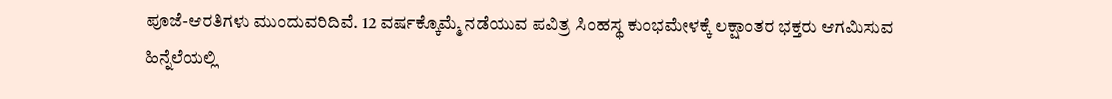ಪೂಜೆ-ಆರತಿಗಳು ಮುಂದುವರಿದಿವೆ. 12 ವರ್ಷಕ್ಕೊಮ್ಮೆ ನಡೆಯುವ ಪವಿತ್ರ ಸಿಂಹಸ್ಥ ಕುಂಭಮೇಳಕ್ಕೆ ಲಕ್ಷಾಂತರ ಭಕ್ತರು ಆಗಮಿಸುವ ಹಿನ್ನೆಲೆಯಲ್ಲಿ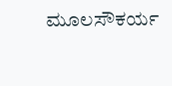ಮೂಲಸೌಕರ್ಯ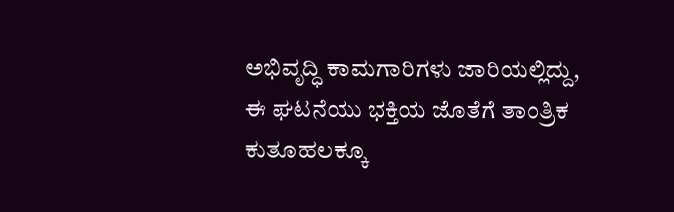ಅಭಿವೃದ್ಧಿ ಕಾಮಗಾರಿಗಳು ಜಾರಿಯಲ್ಲಿದ್ದು, ಈ ಘಟನೆಯು ಭಕ್ತಿಯ ಜೊತೆಗೆ ತಾಂತ್ರಿಕ ಕುತೂಹಲಕ್ಕೂ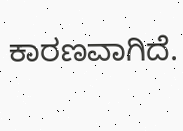ಕಾರಣವಾಗಿದೆ.